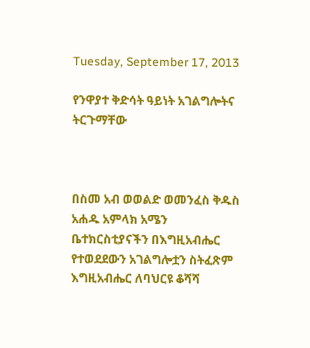Tuesday, September 17, 2013

የንዋያተ ቅድሳት ዓይነት አገልግሎትና ትርጉማቸው



በስመ አብ ወወልድ ወመንፈስ ቅዱስ አሐዱ አምላክ አሜን
ቤተክርስቲያናችን በእግዚአብሔር የተወደደውን አገልግሎቷን ስትፈጽም እግዚአብሔር ለባህርዩ ቆሻሻ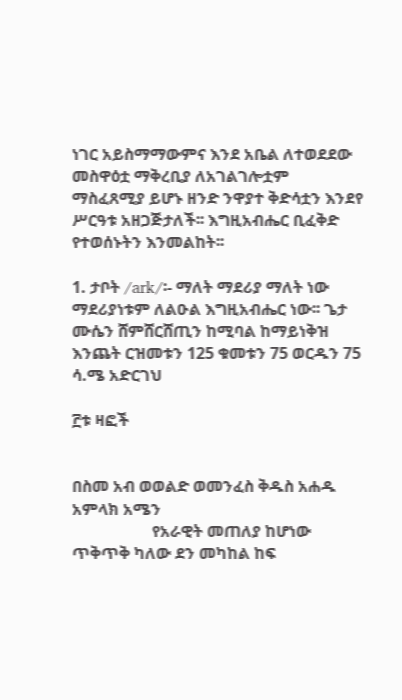ነገር አይስማማውምና እንደ አቤል ለተወደደው መስዋዕቷ ማቅረቢያ ለአገልገሎቷም ማስፈጸሚያ ይሆኑ ዘንድ ንዋያተ ቅድሳቷን እንደየ ሥርዓቱ አዘጋጅታለች፡፡ እግዚአብሔር ቢፈቅድ የተወሰኑትን እንመልከት፡፡

1. ታቦት /ark/፡- ማለት ማደሪያ ማለት ነው ማደሪያነቱም ለልዑል እግዚአብሔር ነው፡፡ ጌታ ሙሴን ሸምሸርሸጢን ከሚባል ከማይነቅዝ እንጨት ርዝመቱን 125 ቁመቱን 75 ወርዱን 75 ሳ.ሜ አድርገህ

፫ቱ ዛፎች


በስመ አብ ወወልድ ወመንፈስ ቅዱስ አሐዱ አምላክ አሜን
                    የአራዊት መጠለያ ከሆነው ጥቅጥቅ ካለው ደን መካከል ከፍ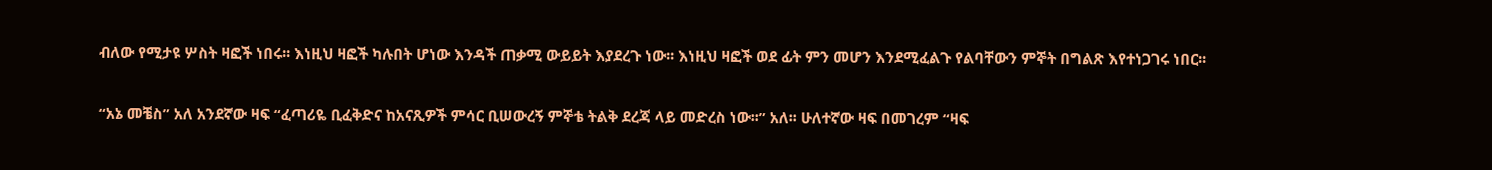ብለው የሚታዩ ሦስት ዛፎች ነበሩ፡፡ እነዚህ ዛፎች ካሉበት ሆነው እንዳች ጠቃሚ ውይይት እያደረጉ ነው፡፡ እነዚህ ዛፎች ወደ ፊት ምን መሆን እንደሚፈልጉ የልባቸውን ምኞት በግልጽ እየተነጋገሩ ነበር፡፡

“አኔ መቼስ” አለ አንደኛው ዛፍ “ፈጣሪዬ ቢፈቅድና ከአናጺዎች ምሳር ቢሠውረኝ ምኞቴ ትልቅ ደረጃ ላይ መድረስ ነው፡፡” አለ፡፡ ሁለተኛው ዛፍ በመገረም “ዛፍ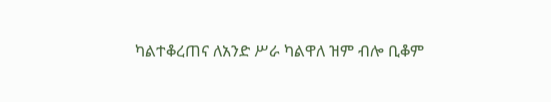ካልተቆረጠና ለአንድ ሥራ ካልዋለ ዝም ብሎ ቢቆም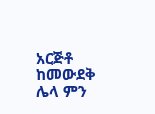አርጅቶ ከመውደቅ ሌላ ምን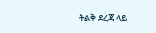ትልቅ ደረጃ ላይ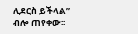ሊደርስ ይችላል” ብሎ ጠየቀው፡፡